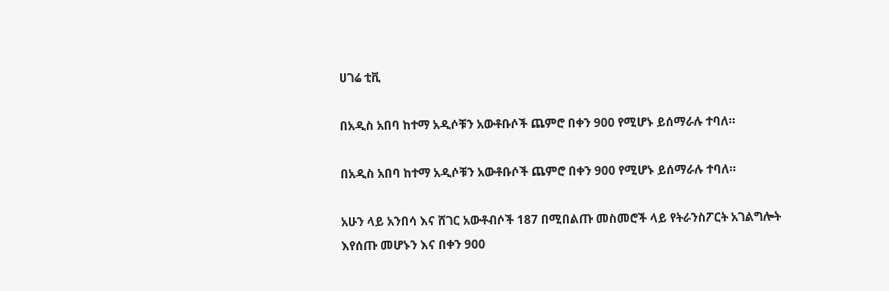ሀገሬ ቲቪ

በአዲስ አበባ ከተማ አዲሶቹን አውቶቡሶች ጨምሮ በቀን 900 የሚሆኑ ይሰማራሉ ተባለ።

በአዲስ አበባ ከተማ አዲሶቹን አውቶቡሶች ጨምሮ በቀን 900 የሚሆኑ ይሰማራሉ ተባለ።

አሁን ላይ አንበሳ እና ሸገር አውቶብሶች 187 በሚበልጡ መስመሮች ላይ የትራንስፖርት አገልግሎት እየሰጡ መሆኑን እና በቀን 900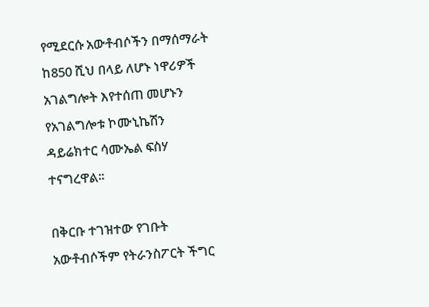የሚደርሱ አውቶብሶችን በማሰማራት ከ850 ሺህ በላይ ለሆኑ ነዋሪዎች አገልግሎት እየተሰጠ መሆኑን የአገልግሎቱ ኮሙኒኬሽን ዳይሬክተር ሳሙኤል ፍስሃ ተናግረዋል፡፡

በቅርቡ ተገዝተው የገቡት አውቶብሶችም የትራንስፖርት ችግር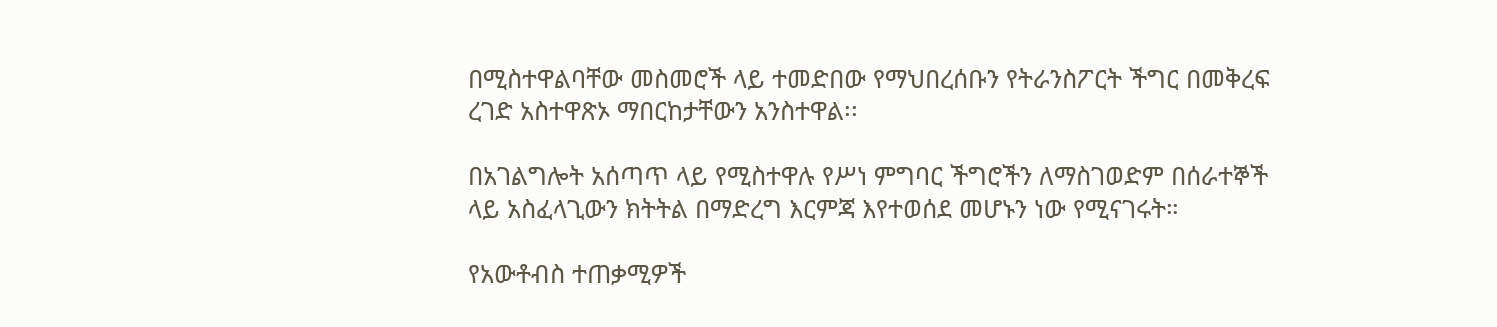በሚስተዋልባቸው መስመሮች ላይ ተመድበው የማህበረሰቡን የትራንስፖርት ችግር በመቅረፍ ረገድ አስተዋጽኦ ማበርከታቸውን አንስተዋል፡፡

በአገልግሎት አሰጣጥ ላይ የሚስተዋሉ የሥነ ምግባር ችግሮችን ለማስገወድም በሰራተኞች ላይ አስፈላጊውን ክትትል በማድረግ እርምጃ እየተወሰደ መሆኑን ነው የሚናገሩት።

የአውቶብስ ተጠቃሚዎች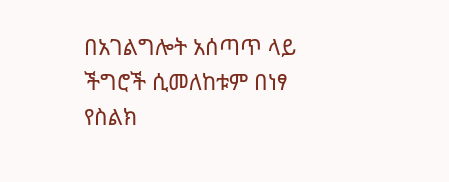በአገልግሎት አሰጣጥ ላይ ችግሮች ሲመለከቱም በነፃ የስልክ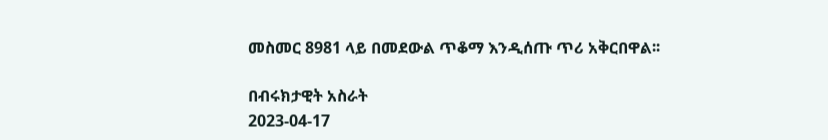መስመር 8981 ላይ በመደውል ጥቆማ እንዲሰጡ ጥሪ አቅርበዋል፡፡

በብሩክታዊት አስራት
2023-04-17